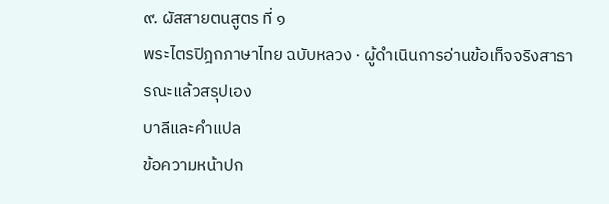๙. ผัสสายตนสูตร ที่ ๑
พระไตรปิฎกภาษาไทย ฉบับหลวง · ผู้ดำเนินการอ่านข้อเท็จจริงสาธารณะแล้วสรุปเอง
บาลีและคำแปล
ข้อความหน้าปก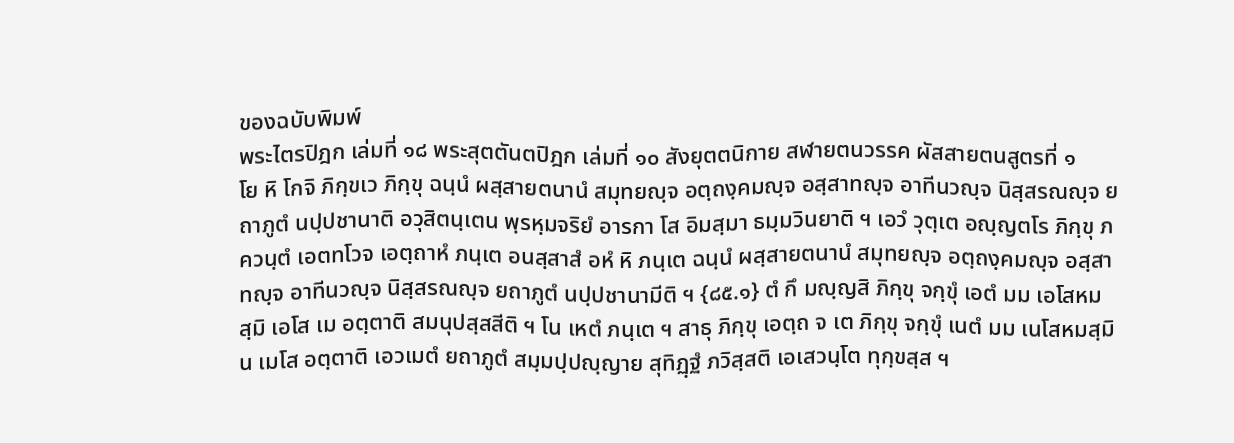ของฉบับพิมพ์
พระไตรปิฎก เล่มที่ ๑๘ พระสุตตันตปิฎก เล่มที่ ๑๐ สังยุตตนิกาย สฬายตนวรรค ผัสสายตนสูตรที่ ๑
โย หิ โกจิ ภิกฺขเว ภิกฺขุ ฉนฺนํ ผสฺสายตนานํ สมุทยญฺจ อตฺถงฺคมญฺจ อสฺสาทญฺจ อาทีนวญฺจ นิสฺสรณญฺจ ยถาภูตํ นปฺปชานาติ อวุสิตนฺเตน พฺรหฺมจริยํ อารกา โส อิมสฺมา ธมฺมวินยาติ ฯ เอวํ วุตฺเต อญฺญตโร ภิกฺขุ ภควนฺตํ เอตทโวจ เอตฺถาหํ ภนฺเต อนสฺสาสํ อหํ หิ ภนฺเต ฉนฺนํ ผสฺสายตนานํ สมุทยญฺจ อตฺถงฺคมญฺจ อสฺสาทญฺจ อาทีนวญฺจ นิสฺสรณญฺจ ยถาภูตํ นปฺปชานามีติ ฯ {๘๕.๑} ตํ กึ มญฺญสิ ภิกฺขุ จกฺขุํ เอตํ มม เอโสหมสฺมิ เอโส เม อตฺตาติ สมนุปสฺสสีติ ฯ โน เหตํ ภนฺเต ฯ สาธุ ภิกฺขุ เอตฺถ จ เต ภิกฺขุ จกฺขุํ เนตํ มม เนโสหมสฺมิ น เมโส อตฺตาติ เอวเมตํ ยถาภูตํ สมฺมปฺปญฺญาย สุทิฏฺฐํ ภวิสฺสติ เอเสวนฺโต ทุกฺขสฺส ฯ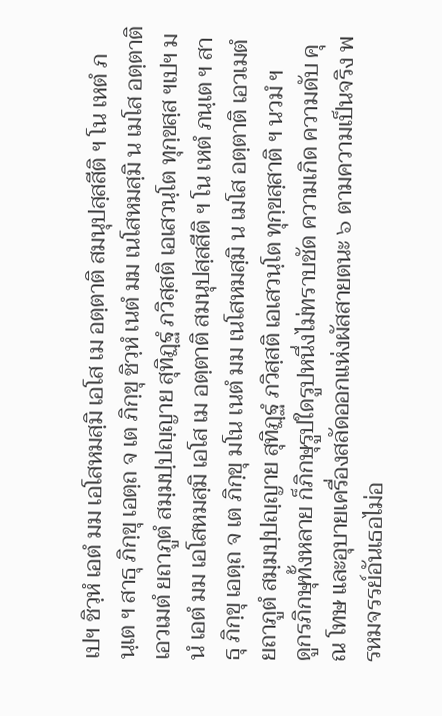เปฯ ชิวฺหํ เอตํ มม เอโสหมสฺมิ เอโส เม อตฺตาติ สมนุปสฺสสีติ ฯ โน เหตํ ภนฺเต ฯ สาธุ ภิกฺขุ เอตฺถ จ เต ภิกฺขุ ชิวฺหํ เนตํ มม เนโสหมสฺมิ น เมโส อตฺตาติ เอวเมตํ ยถาภูตํ สมฺมปฺปญฺญาย สุทิฏฺฐํ ภวิสฺสติ เอเสวนฺโต ทุกฺขสฺส ฯเปฯ มนํ เอตํ มม เอโสหมสฺมิ เอโส เม อตฺตาติ สมนุปสฺสสีติ ฯ โน เหตํ ภนฺเต ฯ สาธุ ภิกฺขุ เอตฺถ จ เต ภิกฺขุ มโน เนตํ มม เนโสหมสฺมิ น เมโส อตฺตาติ เอวเมตํ ยถาภูตํ สมฺมปฺปญฺญาย สุทิฏฺฐํ ภวิสฺสติ เอเสวนฺโต ทุกฺขสฺสาติ ฯ นวมํ ฯ
ดูกรภิกษุทั้งหลาย ก็ภิกษุรูปใดรูปหนึ่งไม่ทราบชัด ความเกิด ความดับ คุณ โทษ และอุบายเครื่องสลัดออกแห่งผัสสายตนะ ๖ ตามความเป็นจริง พรหมจรรย์อันเธอไม่อ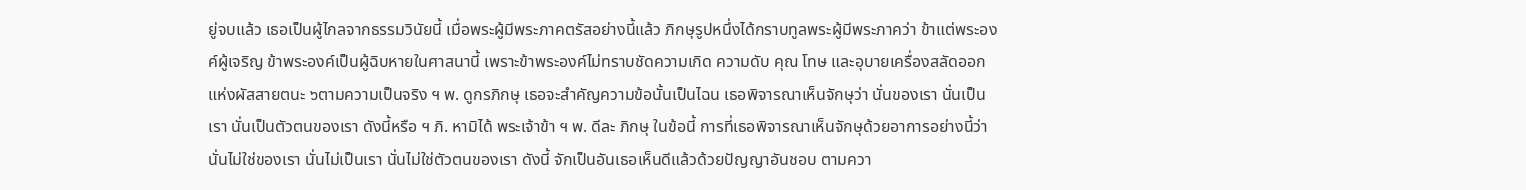ยู่จบแล้ว เธอเป็นผู้ไกลจากธรรมวินัยนี้ เมื่อพระผู้มีพระภาคตรัสอย่างนี้แล้ว ภิกษุรูปหนึ่งได้กราบทูลพระผู้มีพระภาคว่า ข้าแต่พระองค์ผู้เจริญ ข้าพระองค์เป็นผู้ฉิบหายในศาสนานี้ เพราะข้าพระองค์ไม่ทราบชัดความเกิด ความดับ คุณ โทษ และอุบายเครื่องสลัดออกแห่งผัสสายตนะ ๖ตามความเป็นจริง ฯ พ. ดูกรภิกษุ เธอจะสำคัญความข้อนั้นเป็นไฉน เธอพิจารณาเห็นจักษุว่า นั่นของเรา นั่นเป็นเรา นั่นเป็นตัวตนของเรา ดังนี้หรือ ฯ ภิ. หามิได้ พระเจ้าข้า ฯ พ. ดีละ ภิกษุ ในข้อนี้ การที่เธอพิจารณาเห็นจักษุด้วยอาการอย่างนี้ว่านั่นไม่ใช่ของเรา นั่นไม่เป็นเรา นั่นไม่ใช่ตัวตนของเรา ดังนี้ จักเป็นอันเธอเห็นดีแล้วด้วยปัญญาอันชอบ ตามควา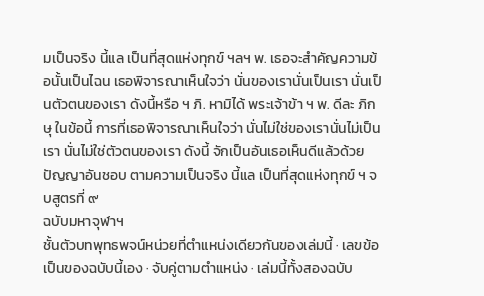มเป็นจริง นี้แล เป็นที่สุดแห่งทุกข์ ฯลฯ พ. เธอจะสำคัญความข้อนั้นเป็นไฉน เธอพิจารณาเห็นใจว่า นั่นของเรานั่นเป็นเรา นั่นเป็นตัวตนของเรา ดังนี้หรือ ฯ ภิ. หามิได้ พระเจ้าข้า ฯ พ. ดีละ ภิกษุ ในข้อนี้ การที่เธอพิจารณาเห็นใจว่า นั่นไม่ใช่ของเรานั่นไม่เป็นเรา นั่นไม่ใช่ตัวตนของเรา ดังนี้ จักเป็นอันเธอเห็นดีแล้วด้วยปัญญาอันชอบ ตามความเป็นจริง นี้แล เป็นที่สุดแห่งทุกข์ ฯ จบสูตรที่ ๙
ฉบับมหาจุฬาฯ
ชั้นตัวบทพุทธพจน์หน่วยที่ตำแหน่งเดียวกันของเล่มนี้ · เลขข้อเป็นของฉบับนี้เอง · จับคู่ตามตำแหน่ง · เล่มนี้ทั้งสองฉบับ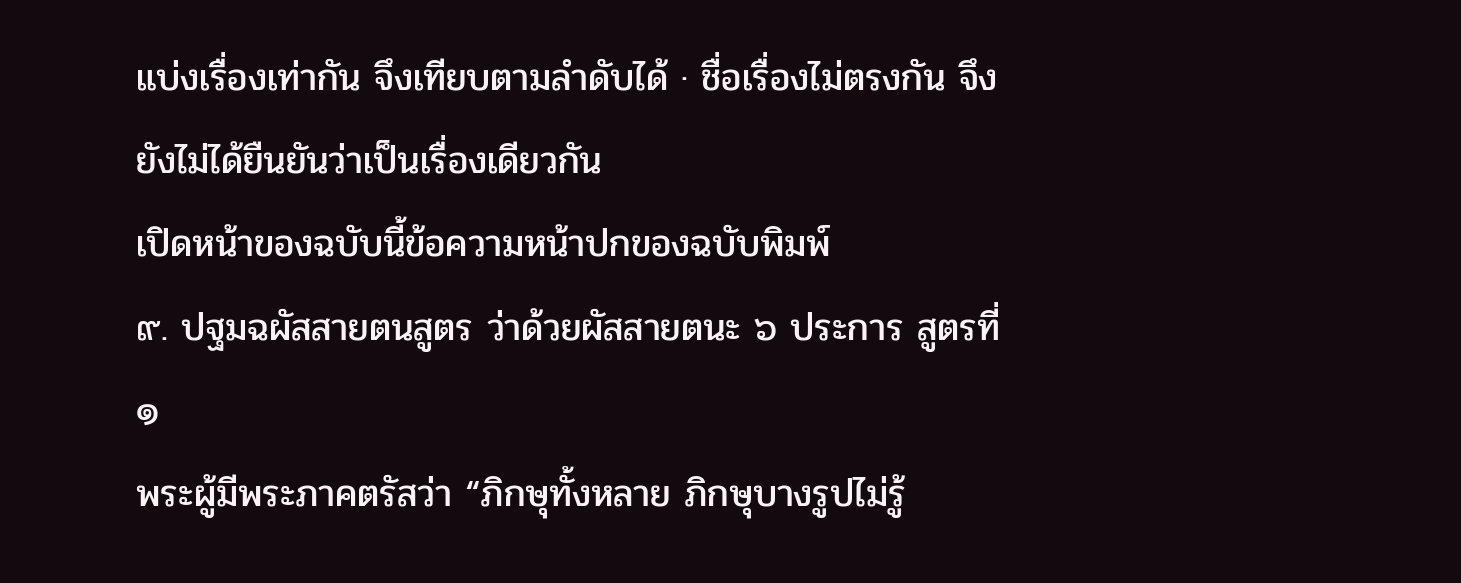แบ่งเรื่องเท่ากัน จึงเทียบตามลำดับได้ · ชื่อเรื่องไม่ตรงกัน จึงยังไม่ได้ยืนยันว่าเป็นเรื่องเดียวกัน
เปิดหน้าของฉบับนี้ข้อความหน้าปกของฉบับพิมพ์
๙. ปฐมฉผัสสายตนสูตร ว่าด้วยผัสสายตนะ ๖ ประการ สูตรที่ ๑
พระผู้มีพระภาคตรัสว่า “ภิกษุทั้งหลาย ภิกษุบางรูปไม่รู้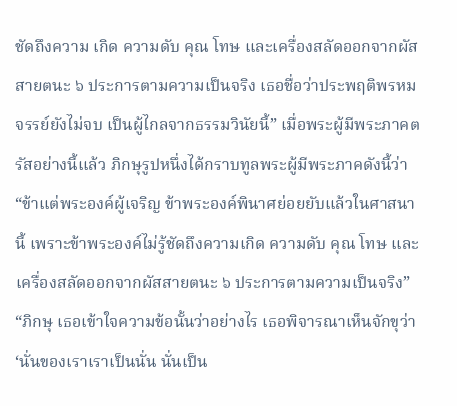ชัดถึงความ เกิด ความดับ คุณ โทษ และเครื่องสลัดออกจากผัสสายตนะ ๖ ประการตามความเป็นจริง เธอชื่อว่าประพฤติพรหมจรรย์ยังไม่จบ เป็นผู้ไกลจากธรรมวินัยนี้” เมื่อพระผู้มีพระภาคตรัสอย่างนี้แล้ว ภิกษุรูปหนึ่งได้กราบทูลพระผู้มีพระภาคดังนี้ว่า “ข้าแต่พระองค์ผู้เจริญ ข้าพระองค์พินาศย่อยยับแล้วในศาสนานี้ เพราะข้าพระองค์ไม่รู้ชัดถึงความเกิด ความดับ คุณ โทษ และเครื่องสลัดออกจากผัสสายตนะ ๖ ประการตามความเป็นจริง” “ภิกษุ เธอเข้าใจความข้อนั้นว่าอย่างไร เธอพิจารณาเห็นจักขุว่า ‘นั่นของเราเราเป็นนั่น นั่นเป็น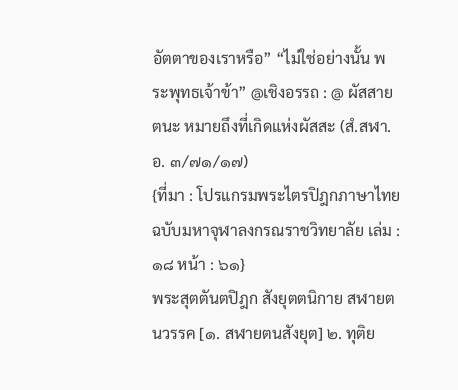อัตตาของเราหรือ” “ไม่ใช่อย่างนั้น พระพุทธเจ้าข้า” @เชิงอรรถ : @ ผัสสายตนะ หมายถึงที่เกิดแห่งผัสสะ (สํ.สฬา.อ. ๓/๗๑/๑๗)
{ที่มา : โปรแกรมพระไตรปิฎกภาษาไทย ฉบับมหาจุฬาลงกรณราชวิทยาลัย เล่ม : ๑๘ หน้า : ๖๑}
พระสุตตันตปิฎก สังยุตตนิกาย สฬายตนวรรค [๑. สฬายตนสังยุต] ๒. ทุติย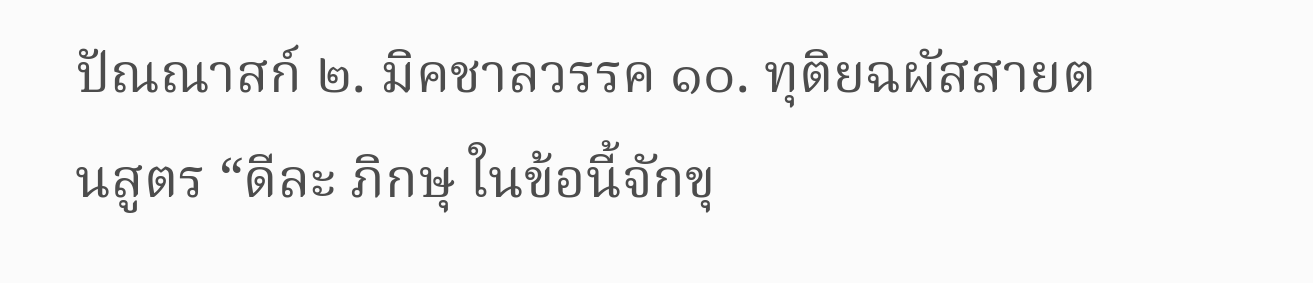ปัณณาสก์ ๒. มิคชาลวรรค ๑๐. ทุติยฉผัสสายตนสูตร “ดีละ ภิกษุ ในข้อนี้จักขุ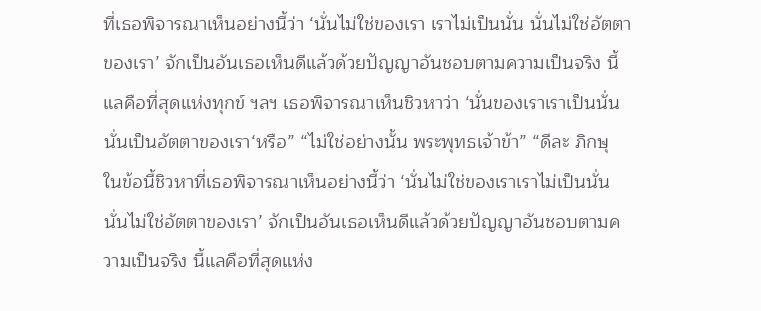ที่เธอพิจารณาเห็นอย่างนี้ว่า ‘นั่นไม่ใช่ของเรา เราไม่เป็นนั่น นั่นไม่ใช่อัตตาของเรา’ จักเป็นอันเธอเห็นดีแล้วด้วยปัญญาอันชอบตามความเป็นจริง นี้แลคือที่สุดแห่งทุกข์ ฯลฯ เธอพิจารณาเห็นชิวหาว่า ‘นั่นของเราเราเป็นนั่น นั่นเป็นอัตตาของเรา‘หรือ” “ไม่ใช่อย่างนั้น พระพุทธเจ้าข้า” “ดีละ ภิกษุ ในข้อนี้ชิวหาที่เธอพิจารณาเห็นอย่างนี้ว่า ‘นั่นไม่ใช่ของเราเราไม่เป็นนั่น นั่นไม่ใช่อัตตาของเรา’ จักเป็นอันเธอเห็นดีแล้วด้วยปัญญาอันชอบตามความเป็นจริง นี้แลคือที่สุดแห่ง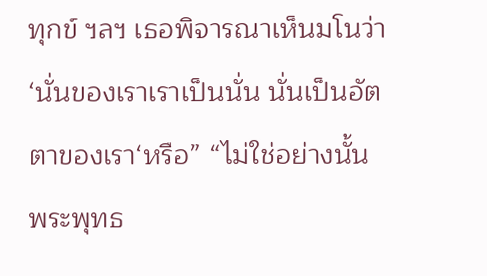ทุกข์ ฯลฯ เธอพิจารณาเห็นมโนว่า ‘นั่นของเราเราเป็นนั่น นั่นเป็นอัตตาของเรา‘หรือ” “ไม่ใช่อย่างนั้น พระพุทธ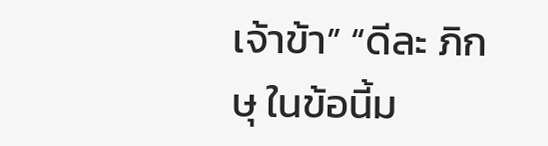เจ้าข้า” “ดีละ ภิกษุ ในข้อนี้ม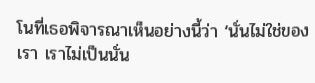โนที่เธอพิจารณาเห็นอย่างนี้ว่า ‘นั่นไม่ใช่ของเรา เราไม่เป็นนั่น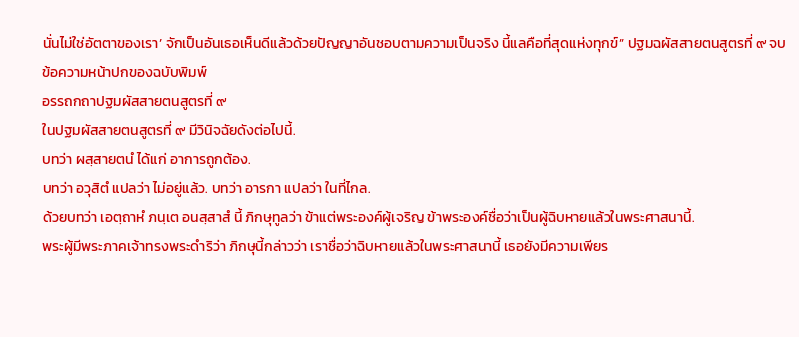นั่นไม่ใช่อัตตาของเรา’ จักเป็นอันเธอเห็นดีแล้วด้วยปัญญาอันชอบตามความเป็นจริง นี้แลคือที่สุดแห่งทุกข์” ปฐมฉผัสสายตนสูตรที่ ๙ จบ
ข้อความหน้าปกของฉบับพิมพ์
อรรถกถาปฐมผัสสายตนสูตรที่ ๙
ในปฐมผัสสายตนสูตรที่ ๙ มีวินิจฉัยดังต่อไปนี้.
บทว่า ผสฺสายตนํ ได้แก่ อาการถูกต้อง.
บทว่า อวุสิตํ แปลว่า ไม่อยู่แล้ว. บทว่า อารกา แปลว่า ในที่ไกล.
ด้วยบทว่า เอตฺถาหํ ภนฺเต อนสฺสาสํ นี้ ภิกษุทูลว่า ข้าแต่พระองค์ผู้เจริญ ข้าพระองค์ชื่อว่าเป็นผู้ฉิบหายแล้วในพระศาสนานี้.
พระผู้มีพระภาคเจ้าทรงพระดำริว่า ภิกษุนี้กล่าวว่า เราชื่อว่าฉิบหายแล้วในพระศาสนานี้ เธอยังมีความเพียร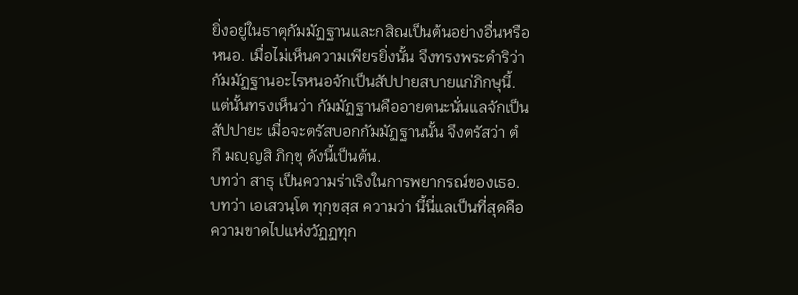ยิ่งอยู่ในธาตุกัมมัฏฐานและกสิณเป็นต้นอย่างอื่นหรือหนอ. เมื่อไม่เห็นความเพียรยิ่งนั้น จึงทรงพระดำริว่า กัมมัฏฐานอะไรหนอจักเป็นสัปปายสบายแก่ภิกษุนี้. แต่นั้นทรงเห็นว่า กัมมัฏฐานคืออายตนะนั่นแลจักเป็นสัปปายะ เมื่อจะตรัสบอกกัมมัฏฐานนั้น จึงตรัสว่า ตํ กึ มญฺญสิ ภิกฺขุ ดังนี้เป็นต้น.
บทว่า สาธุ เป็นความร่าเริงในการพยากรณ์ของเธอ.
บทว่า เอเสวนฺโต ทุกฺขสฺส ความว่า นี้นี่แลเป็นที่สุดคือความขาดไปแห่งวัฏฏทุก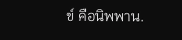ข์ คือนิพพาน.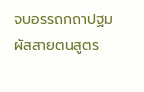จบอรรถกถาปฐมผัสสายตนสูตร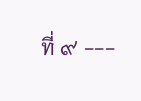ที่ ๙ ---